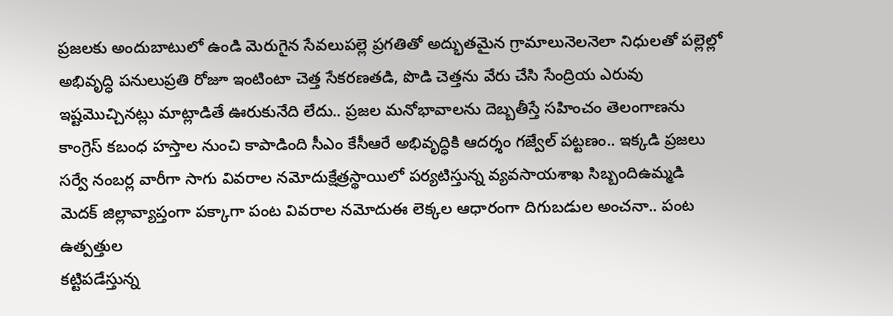ప్రజలకు అందుబాటులో ఉండి మెరుగైన సేవలుపల్లె ప్రగతితో అద్భుతమైన గ్రామాలునెలనెలా నిధులతో పల్లెల్లో అభివృద్ధి పనులుప్రతి రోజూ ఇంటింటా చెత్త సేకరణతడి, పొడి చెత్తను వేరు చేసి సేంద్రియ ఎరువు
ఇష్టమొచ్చినట్లు మాట్లాడితే ఊరుకునేది లేదు.. ప్రజల మనోభావాలను దెబ్బతీస్తే సహించం తెలంగాణను కాంగ్రెస్ కబంధ హస్తాల నుంచి కాపాడింది సీఎం కేసీఆరే అభివృద్ధికి ఆదర్శం గజ్వేల్ పట్టణం.. ఇక్కడి ప్రజలు
సర్వే నంబర్ల వారీగా సాగు వివరాల నమోదుక్షేత్రస్థాయిలో పర్యటిస్తున్న వ్యవసాయశాఖ సిబ్బందిఉమ్మడి మెదక్ జిల్లావ్యాప్తంగా పక్కాగా పంట వివరాల నమోదుఈ లెక్కల ఆధారంగా దిగుబడుల అంచనా.. పంట ఉత్పత్తుల
కట్టిపడేస్తున్న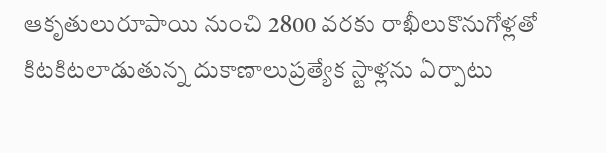ఆకృతులురూపాయి నుంచి 2800 వరకు రాఖీలుకొనుగోళ్లతో కిటకిటలాడుతున్న దుకాణాలుప్రత్యేక స్టాళ్లను ఏర్పాటు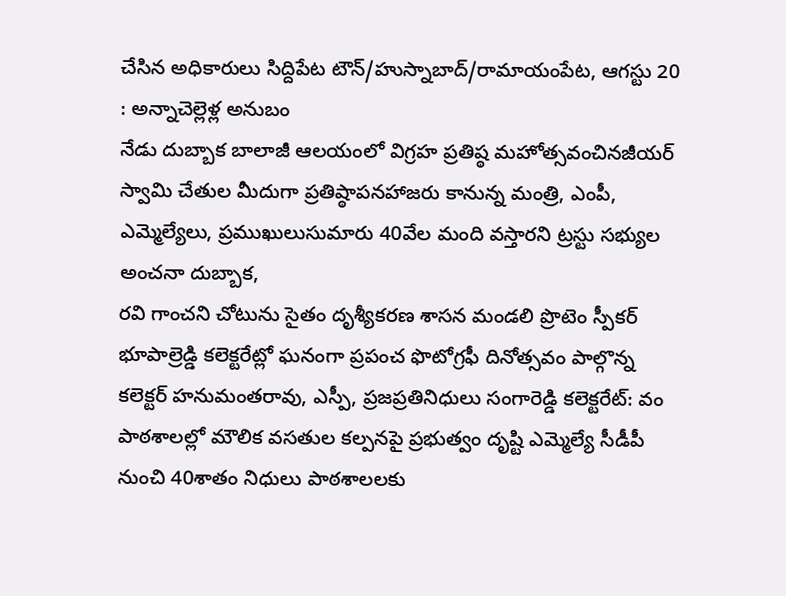చేసిన అధికారులు సిద్దిపేట టౌన్/హుస్నాబాద్/రామాయంపేట, ఆగస్టు 20 : అన్నాచెల్లెళ్ల అనుబం
నేడు దుబ్బాక బాలాజీ ఆలయంలో విగ్రహ ప్రతిష్ఠ మహోత్సవంచినజీయర్ స్వామి చేతుల మీదుగా ప్రతిష్ఠాపనహాజరు కానున్న మంత్రి, ఎంపీ, ఎమ్మెల్యేలు, ప్రముఖులుసుమారు 40వేల మంది వస్తారని ట్రస్టు సభ్యుల అంచనా దుబ్బాక,
రవి గాంచని చోటును సైతం దృశ్యీకరణ శాసన మండలి ప్రొటెం స్పీకర్ భూపాల్రెడ్డి కలెక్టరేట్లో ఘనంగా ప్రపంచ ఫొటోగ్రఫీ దినోత్సవం పాల్గొన్న కలెక్టర్ హనుమంతరావు, ఎస్పీ, ప్రజప్రతినిధులు సంగారెడ్డి కలెక్టరేట్: వం
పాఠశాలల్లో మౌలిక వసతుల కల్పనపై ప్రభుత్వం దృష్టి ఎమ్మెల్యే సీడీపీ నుంచి 40శాతం నిధులు పాఠశాలలకు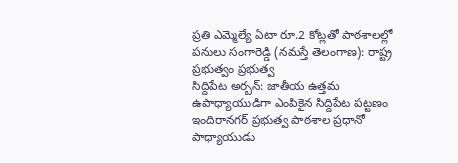ప్రతి ఎమ్మెల్యే ఏటా రూ.2 కోట్లతో పాఠశాలల్లో పనులు సంగారెడ్డి (నమస్తే తెలంగాణ): రాష్ట్ర ప్రభుత్వం ప్రభుత్వ
సిద్దిపేట అర్బన్: జాతీయ ఉత్తమ ఉపాధ్యాయుడిగా ఎంపికైన సిద్దిపేట పట్టణం ఇందిరానగర్ ప్రభుత్వ పాఠశాల ప్రధానో పాధ్యాయుడు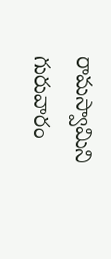రామస్వామిని గురువారం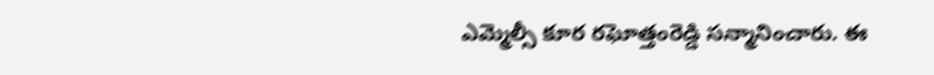ఎమ్మెల్సీ కూర రఘోత్తంరెడ్డి సన్మానించారు. ఈ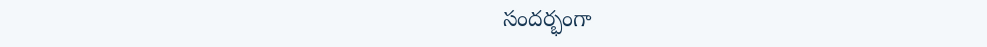సందర్భంగా